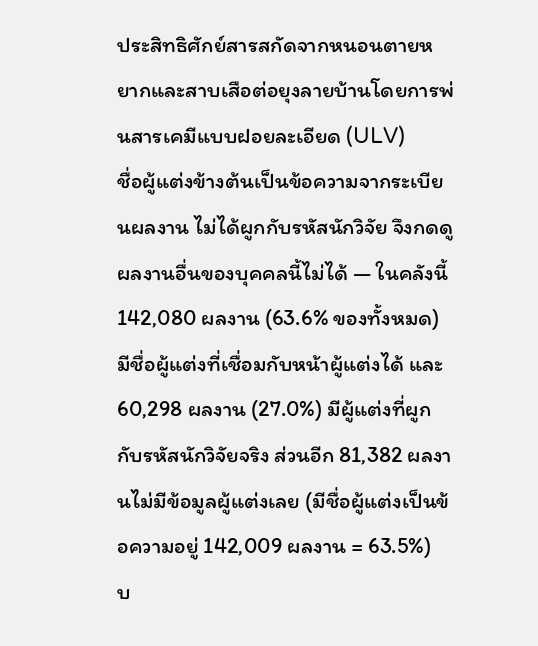ประสิทธิศักย์สารสกัดจากหนอนตายหยากและสาบเสือต่อยุงลายบ้านโดยการพ่นสารเคมีแบบฝอยละเอียด (ULV)
ชื่อผู้แต่งข้างต้นเป็นข้อความจากระเบียนผลงาน ไม่ได้ผูกกับรหัสนักวิจัย จึงกดดูผลงานอื่นของบุคคลนี้ไม่ได้ — ในคลังนี้ 142,080 ผลงาน (63.6% ของทั้งหมด) มีชื่อผู้แต่งที่เชื่อมกับหน้าผู้แต่งได้ และ 60,298 ผลงาน (27.0%) มีผู้แต่งที่ผูกกับรหัสนักวิจัยจริง ส่วนอีก 81,382 ผลงานไม่มีข้อมูลผู้แต่งเลย (มีชื่อผู้แต่งเป็นข้อความอยู่ 142,009 ผลงาน = 63.5%)
บ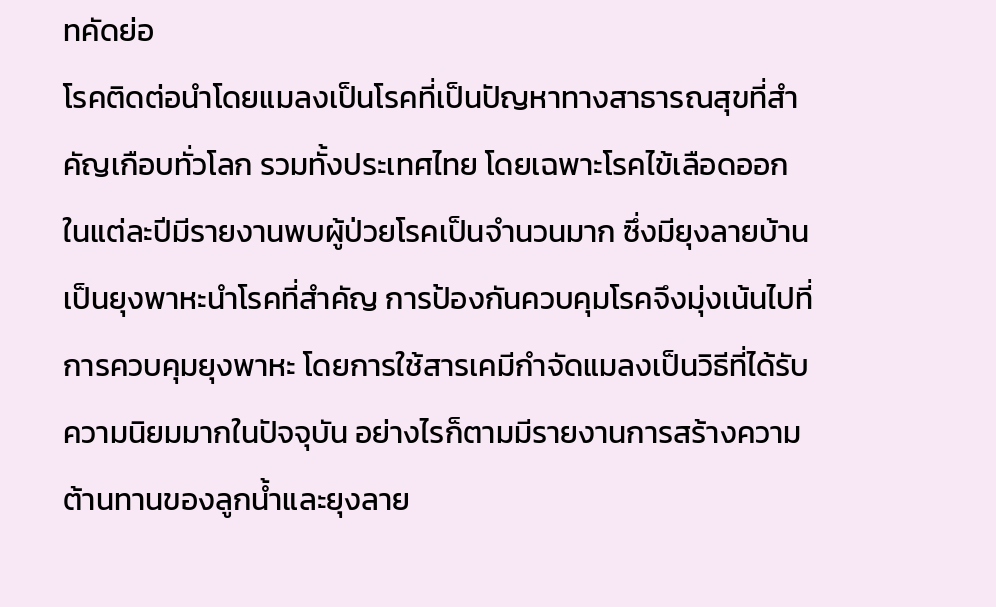ทคัดย่อ
โรคติดต่อนำโดยแมลงเป็นโรคที่เป็นปัญหาทางสาธารณสุขที่สำคัญเกือบทั่วโลก รวมทั้งประเทศไทย โดยเฉพาะโรคไข้เลือดออก ในแต่ละปีมีรายงานพบผู้ป่วยโรคเป็นจำนวนมาก ซึ่งมียุงลายบ้านเป็นยุงพาหะนำโรคที่สำคัญ การป้องกันควบคุมโรคจึงมุ่งเน้นไปที่การควบคุมยุงพาหะ โดยการใช้สารเคมีกำจัดแมลงเป็นวิธีที่ได้รับความนิยมมากในปัจจุบัน อย่างไรก็ตามมีรายงานการสร้างความต้านทานของลูกน้ำและยุงลาย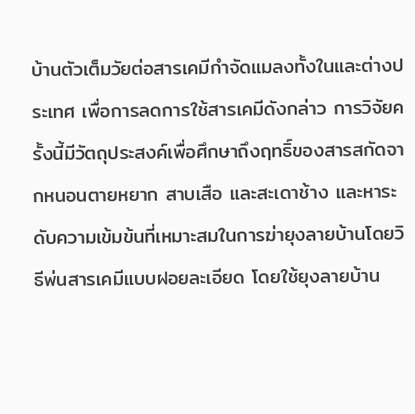บ้านตัวเต็มวัยต่อสารเคมีกำจัดแมลงทั้งในและต่างประเทศ เพื่อการลดการใช้สารเคมีดังกล่าว การวิจัยครั้งนี้มีวัตถุประสงค์เพื่อศึกษาถึงฤทธิ์ของสารสกัดจากหนอนตายหยาก สาบเสือ และสะเดาช้าง และหาระดับความเข้มข้นที่เหมาะสมในการฆ่ายุงลายบ้านโดยวิธีพ่นสารเคมีแบบฝอยละเอียด โดยใช้ยุงลายบ้าน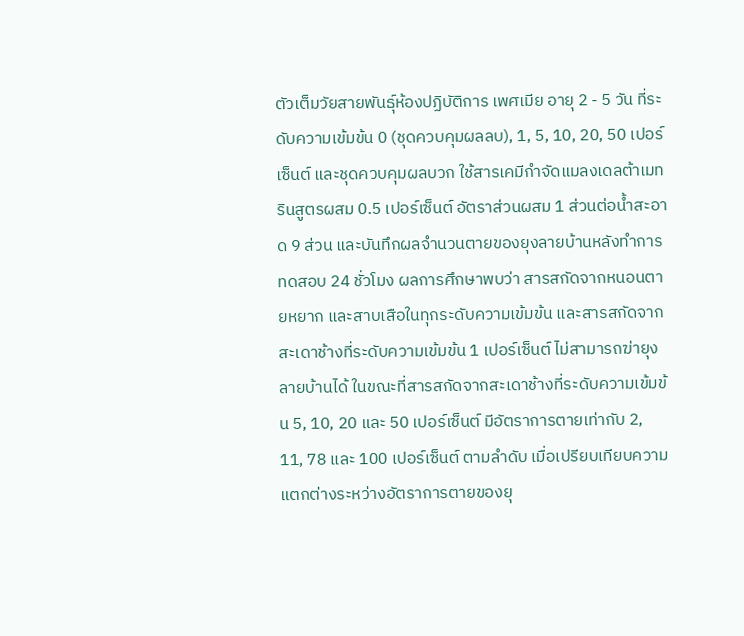ตัวเต็มวัยสายพันธุ์ห้องปฏิบัติการ เพศเมีย อายุ 2 - 5 วัน ที่ระดับความเข้มข้น 0 (ชุดควบคุมผลลบ), 1, 5, 10, 20, 50 เปอร์เซ็นต์ และชุดควบคุมผลบวก ใช้สารเคมีกำจัดแมลงเดลต้าเมทรินสูตรผสม 0.5 เปอร์เซ็นต์ อัตราส่วนผสม 1 ส่วนต่อน้ำสะอาด 9 ส่วน และบันทึกผลจำนวนตายของยุงลายบ้านหลังทำการทดสอบ 24 ชั่วโมง ผลการศึกษาพบว่า สารสกัดจากหนอนตายหยาก และสาบเสือในทุกระดับความเข้มข้น และสารสกัดจากสะเดาช้างที่ระดับความเข้มข้น 1 เปอร์เซ็นต์ ไม่สามารถฆ่ายุงลายบ้านได้ ในขณะที่สารสกัดจากสะเดาช้างที่ระดับความเข้มข้น 5, 10, 20 และ 50 เปอร์เซ็นต์ มีอัตราการตายเท่ากับ 2, 11, 78 และ 100 เปอร์เซ็นต์ ตามลำดับ เมื่อเปรียบเทียบความแตกต่างระหว่างอัตราการตายของยุ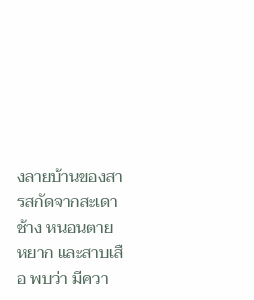งลายบ้านของสารสกัดจากสะเดาช้าง หนอนตายหยาก และสาบเสือ พบว่า มีควา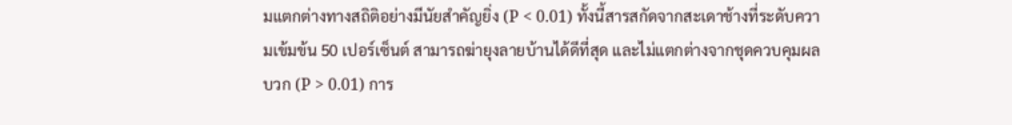มแตกต่างทางสถิติอย่างมีนัยสำคัญยิ่ง (P < 0.01) ทั้งนี้สารสกัดจากสะเดาช้างที่ระดับความเข้มข้น 50 เปอร์เซ็นต์ สามารถฆ่ายุงลายบ้านได้ดีที่สุด และไม่แตกต่างจากชุดควบคุมผลบวก (P > 0.01) การ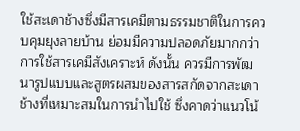ใช้สะเดาช้างซึ่งมีสารเคมีตามธรรมชาติในการควบคุมยุงลายบ้าน ย่อมมีความปลอดภัยมากกว่าการใช้สารเคมีสังเคราะห์ ดังนั้น ควรมีการพัฒนารูปแบบและสูตรผสมของสารสกัดจากสะเดาช้างที่เหมาะสมในการนำไปใช้ ซึ่งคาดว่าแนวโน้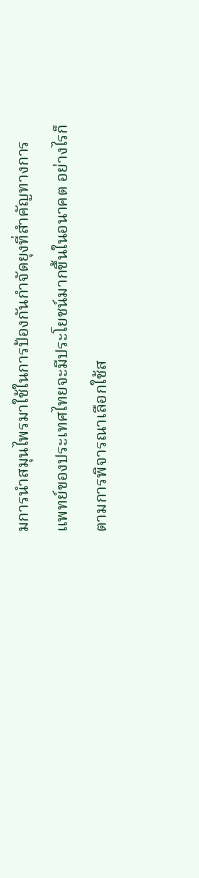มการนำสมุนไพรมาใช้ในการป้องกันกำจัดยุงที่สำคัญทางการแพทย์ของประเทศไทยจะมีประโยชน์มากขึ้นในอนาคต อย่างไรก็ตามการพิจารณาเลือกใช้ส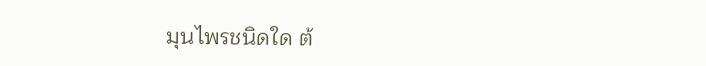มุนไพรชนิดใด ต้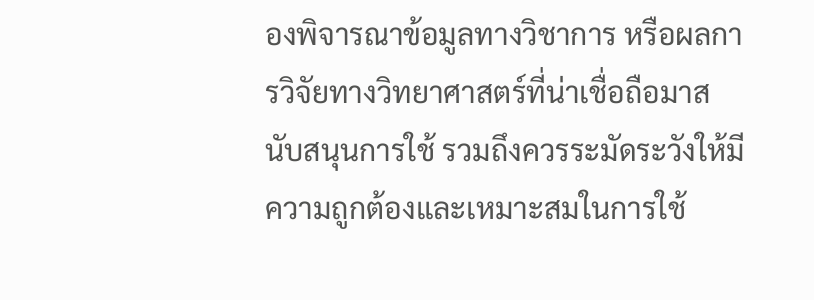องพิจารณาข้อมูลทางวิชาการ หรือผลการวิจัยทางวิทยาศาสตร์ที่น่าเชื่อถือมาสนับสนุนการใช้ รวมถึงควรระมัดระวังให้มีความถูกต้องและเหมาะสมในการใช้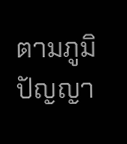ตามภูมิปัญญา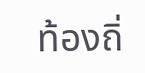ท้องถิ่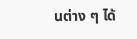นต่าง ๆ ได้